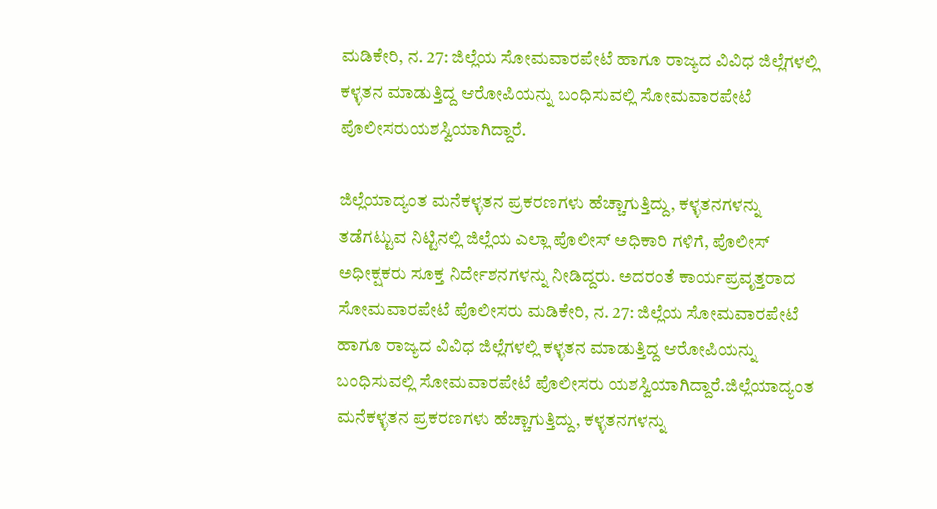ಮಡಿಕೇರಿ, ನ. 27: ಜಿಲ್ಲೆಯ ಸೋಮವಾರಪೇಟೆ ಹಾಗೂ ರಾಜ್ಯದ ವಿವಿಧ ಜಿಲ್ಲೆಗಳಲ್ಲಿ ಕಳ್ಳತನ ಮಾಡುತ್ತಿದ್ದ ಆರೋಪಿಯನ್ನು ಬಂಧಿಸುವಲ್ಲಿ ಸೋಮವಾರಪೇಟೆ ಪೊಲೀಸರುಯಶಸ್ವಿಯಾಗಿದ್ದಾರೆ.

ಜಿಲ್ಲೆಯಾದ್ಯಂತ ಮನೆಕಳ್ಳತನ ಪ್ರಕರಣಗಳು ಹೆಚ್ಚಾಗುತ್ತಿದ್ದು, ಕಳ್ಳತನಗಳನ್ನು ತಡೆಗಟ್ಟುವ ನಿಟ್ಟಿನಲ್ಲಿ ಜಿಲ್ಲೆಯ ಎಲ್ಲಾ ಪೊಲೀಸ್ ಅಧಿಕಾರಿ ಗಳಿಗೆ, ಪೊಲೀಸ್ ಅಧೀಕ್ಷಕರು ಸೂಕ್ತ ನಿರ್ದೇಶನಗಳನ್ನು ನೀಡಿದ್ದರು. ಅದರಂತೆ ಕಾರ್ಯಪ್ರವೃತ್ತರಾದ ಸೋಮವಾರಪೇಟೆ ಪೊಲೀಸರು ಮಡಿಕೇರಿ, ನ. 27: ಜಿಲ್ಲೆಯ ಸೋಮವಾರಪೇಟೆ ಹಾಗೂ ರಾಜ್ಯದ ವಿವಿಧ ಜಿಲ್ಲೆಗಳಲ್ಲಿ ಕಳ್ಳತನ ಮಾಡುತ್ತಿದ್ದ ಆರೋಪಿಯನ್ನು ಬಂಧಿಸುವಲ್ಲಿ ಸೋಮವಾರಪೇಟೆ ಪೊಲೀಸರು ಯಶಸ್ವಿಯಾಗಿದ್ದಾರೆ.ಜಿಲ್ಲೆಯಾದ್ಯಂತ ಮನೆಕಳ್ಳತನ ಪ್ರಕರಣಗಳು ಹೆಚ್ಚಾಗುತ್ತಿದ್ದು, ಕಳ್ಳತನಗಳನ್ನು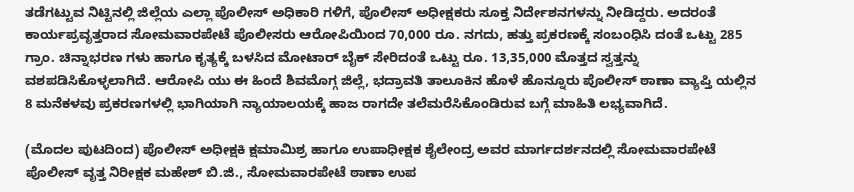ತಡೆಗಟ್ಟುವ ನಿಟ್ಟಿನಲ್ಲಿ ಜಿಲ್ಲೆಯ ಎಲ್ಲಾ ಪೊಲೀಸ್ ಅಧಿಕಾರಿ ಗಳಿಗೆ, ಪೊಲೀಸ್ ಅಧೀಕ್ಷಕರು ಸೂಕ್ತ ನಿರ್ದೇಶನಗಳನ್ನು ನೀಡಿದ್ದರು. ಅದರಂತೆ ಕಾರ್ಯಪ್ರವೃತ್ತರಾದ ಸೋಮವಾರಪೇಟೆ ಪೊಲೀಸರು ಆರೋಪಿಯಿಂದ 70,000 ರೂ. ನಗದು, ಹತ್ತು ಪ್ರಕರಣಕ್ಕೆ ಸಂಬಂಧಿಸಿ ದಂತೆ ಒಟ್ಟು 285 ಗ್ರಾಂ. ಚಿನ್ನಾಭರಣ ಗಳು ಹಾಗೂ ಕೃತ್ಯಕ್ಕೆ ಬಳಸಿದ ಮೋಟಾರ್ ಬೈಕ್ ಸೇರಿದಂತೆ ಒಟ್ಟು ರೂ. 13,35,000 ಮೊತ್ತದ ಸ್ವತ್ತನ್ನು ವಶಪಡಿಸಿಕೊಳ್ಳಲಾಗಿದೆ. ಆರೋಪಿ ಯು ಈ ಹಿಂದೆ ಶಿವಮೊಗ್ಗ ಜಿಲ್ಲೆ, ಭದ್ರಾವತಿ ತಾಲೂಕಿನ ಹೊಳೆ ಹೊನ್ನೂರು ಪೊಲೀಸ್ ಠಾಣಾ ವ್ಯಾಪ್ತಿ ಯಲ್ಲಿನ 8 ಮನೆಕಳವು ಪ್ರಕರಣಗಳಲ್ಲಿ ಭಾಗಿಯಾಗಿ ನ್ಯಾಯಾಲಯಕ್ಕೆ ಹಾಜ ರಾಗದೇ ತಲೆಮರೆಸಿಕೊಂಡಿರುವ ಬಗ್ಗೆ ಮಾಹಿತಿ ಲಭ್ಯವಾಗಿದೆ.

(ಮೊದಲ ಪುಟದಿಂದ) ಪೊಲೀಸ್ ಅಧೀಕ್ಷಕಿ ಕ್ಷಮಾಮಿಶ್ರ ಹಾಗೂ ಉಪಾಧೀಕ್ಷಕ ಶೈಲೇಂದ್ರ ಅವರ ಮಾರ್ಗದರ್ಶನದಲ್ಲಿ ಸೋಮವಾರಪೇಟೆ ಪೊಲೀಸ್ ವೃತ್ತ ನಿರೀಕ್ಷಕ ಮಹೇಶ್ ಬಿ.ಜಿ., ಸೋಮವಾರಪೇಟೆ ಠಾಣಾ ಉಪ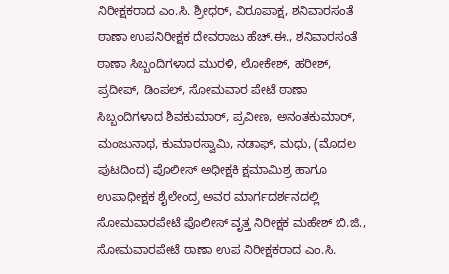ನಿರೀಕ್ಷಕರಾದ ಎಂ.ಸಿ. ಶ್ರೀಧರ್, ವಿರೂಪಾಕ್ಷ, ಶನಿವಾರಸಂತೆ ಠಾಣಾ ಉಪನಿರೀಕ್ಷಕ ದೇವರಾಜು ಹೆಚ್.ಈ., ಶನಿವಾರಸಂತೆ ಠಾಣಾ ಸಿಬ್ಬಂದಿಗಳಾದ ಮುರಳಿ, ಲೋಕೇಶ್, ಹರೀಶ್, ಪ್ರದೀಪ್, ಡಿಂಪಲ್, ಸೋಮವಾರ ಪೇಟೆ ಠಾಣಾ ಸಿಬ್ಬಂದಿಗಳಾದ ಶಿವಕುಮಾರ್, ಪ್ರವೀಣ, ಅನಂತಕುಮಾರ್, ಮಂಜುನಾಥ, ಕುಮಾರಸ್ವಾಮಿ, ನಡಾಫ್, ಮಧು, (ಮೊದಲ ಪುಟದಿಂದ) ಪೊಲೀಸ್ ಅಧೀಕ್ಷಕಿ ಕ್ಷಮಾಮಿಶ್ರ ಹಾಗೂ ಉಪಾಧೀಕ್ಷಕ ಶೈಲೇಂದ್ರ ಅವರ ಮಾರ್ಗದರ್ಶನದಲ್ಲಿ ಸೋಮವಾರಪೇಟೆ ಪೊಲೀಸ್ ವೃತ್ತ ನಿರೀಕ್ಷಕ ಮಹೇಶ್ ಬಿ.ಜಿ., ಸೋಮವಾರಪೇಟೆ ಠಾಣಾ ಉಪ ನಿರೀಕ್ಷಕರಾದ ಎಂ.ಸಿ.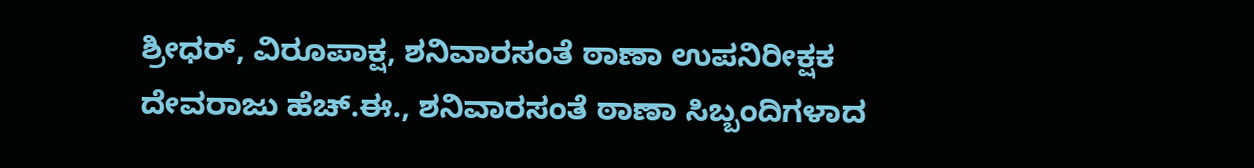ಶ್ರೀಧರ್, ವಿರೂಪಾಕ್ಷ, ಶನಿವಾರಸಂತೆ ಠಾಣಾ ಉಪನಿರೀಕ್ಷಕ ದೇವರಾಜು ಹೆಚ್.ಈ., ಶನಿವಾರಸಂತೆ ಠಾಣಾ ಸಿಬ್ಬಂದಿಗಳಾದ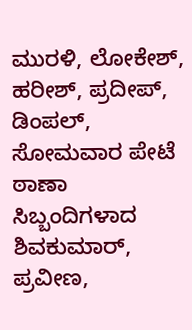ಮುರಳಿ, ಲೋಕೇಶ್, ಹರೀಶ್, ಪ್ರದೀಪ್, ಡಿಂಪಲ್, ಸೋಮವಾರ ಪೇಟೆ ಠಾಣಾ ಸಿಬ್ಬಂದಿಗಳಾದ ಶಿವಕುಮಾರ್, ಪ್ರವೀಣ,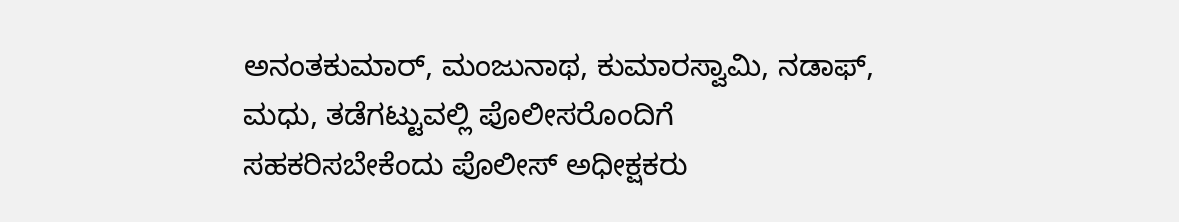ಅನಂತಕುಮಾರ್, ಮಂಜುನಾಥ, ಕುಮಾರಸ್ವಾಮಿ, ನಡಾಫ್, ಮಧು, ತಡೆಗಟ್ಟುವಲ್ಲಿ ಪೊಲೀಸರೊಂದಿಗೆ ಸಹಕರಿಸಬೇಕೆಂದು ಪೊಲೀಸ್ ಅಧೀಕ್ಷಕರು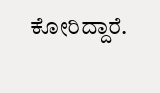ಕೋರಿದ್ದಾರೆ.